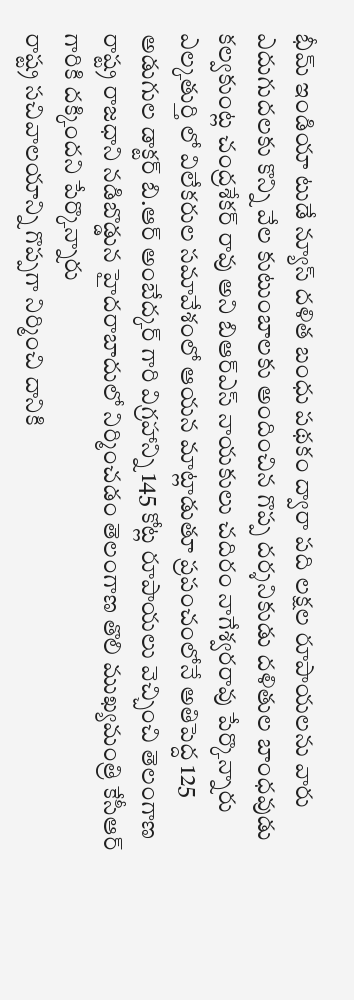భీమ్ ఇండియా టుడే న్యూస్ దళిత బంధు పథకం ద్వారా పది లక్షల రూపాయలను వారు ఎదుగుదలకు కొన్ని వేల కుటుంబాలకు అందించిన గొప్ప దర్శనికుడు దళితుల బాంధవుడు కల్వకుంట్ల చంద్రశేకర్ రావు అని బిఆర్ఎస్ నాయకులు చదిరం నాగేశ్వరరావు పేర్కొన్నారు
ఎల్కతుర్తి లో విలేకరుల సమావేశంలో ఆయన మాట్లాడుతూ ప్రపంచంలోనే అతిపెద్ద 125 అడుగుల డాక్టర్ బి.ఆర్ అంబేద్కర్ గారి విగ్రహాన్ని 145 కోట్ల రూపాయలు వెచ్చించి తెలంగాణ రాష్ట్ర రాజధాని నడిబొడ్డున హైదరాబాదులో నిర్మించడం తెలంగాణ తొలి ముఖ్యమంత్రి కేసీఆర్ గారికి దక్కిందని పేర్కొన్నారు
రాష్ట్ర సచివాలయాన్ని గొప్పగా నిర్మించి దానికి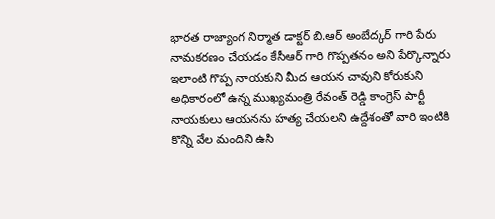భారత రాజ్యాంగ నిర్మాత డాక్టర్ బి.ఆర్ అంబేద్కర్ గారి పేరు నామకరణం చేయడం కేసీఆర్ గారి గొప్పతనం అని పేర్కొన్నారు
ఇలాంటి గొప్ప నాయకుని మీద ఆయన చావుని కోరుకుని అధికారంలో ఉన్న ముఖ్యమంత్రి రేవంత్ రెడ్డి కాంగ్రెస్ పార్టీ నాయకులు ఆయనను హత్య చేయలని ఉద్దేశంతో వారి ఇంటికి కొన్ని వేల మందిని ఉసి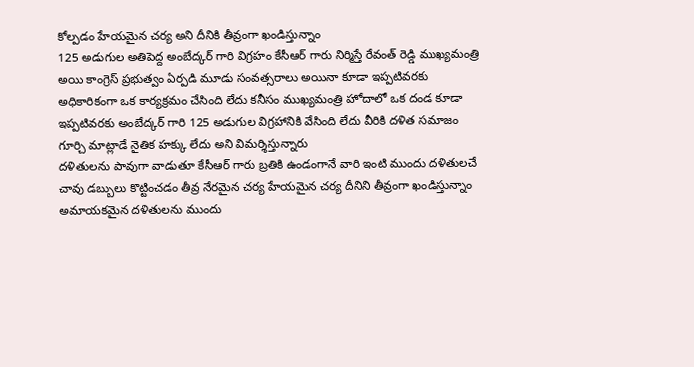కోల్పడం హేయమైన చర్య అని దీనికి తీవ్రంగా ఖండిస్తున్నాం
125 అడుగుల అతిపెద్ద అంబేద్కర్ గారి విగ్రహం కేసీఆర్ గారు నిర్మిస్తే రేవంత్ రెడ్డి ముఖ్యమంత్రి అయి కాంగ్రెస్ ప్రభుత్వం ఏర్పడి మూడు సంవత్సరాలు అయినా కూడా ఇప్పటివరకు అధికారికంగా ఒక కార్యక్రమం చేసింది లేదు కనీసం ముఖ్యమంత్రి హోదాలో ఒక దండ కూడా ఇప్పటివరకు అంబేద్కర్ గారి 125 అడుగుల విగ్రహానికి వేసింది లేదు వీరికి దళిత సమాజం గూర్చి మాట్లాడే నైతిక హక్కు లేదు అని విమర్శిస్తున్నారు
దళితులను పావుగా వాడుతూ కేసీఆర్ గారు బ్రతికి ఉండంగానే వారి ఇంటి ముందు దళితులచే చావు డబ్బులు కొట్టించడం తీవ్ర నేరమైన చర్య హేయమైన చర్య దీనిని తీవ్రంగా ఖండిస్తున్నాం
అమాయకమైన దళితులను ముందు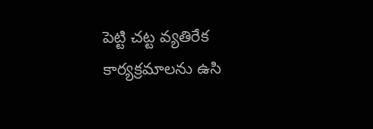పెట్టి చట్ట వ్యతిరేక కార్యక్రమాలను ఉసి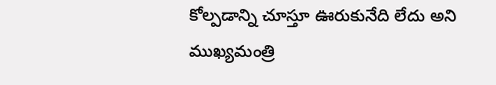కోల్పడాన్ని చూస్తూ ఊరుకునేది లేదు అని ముఖ్యమంత్రి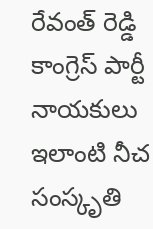రేవంత్ రెడ్డి కాంగ్రెస్ పార్టీ నాయకులు ఇలాంటి నీచ సంస్కృతి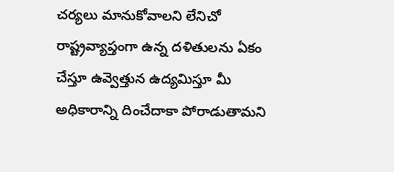చర్యలు మానుకోవాలని లేనిచో రాష్ట్రవ్యాప్తంగా ఉన్న దళితులను ఏకం చేస్తూ ఉవ్వెత్తున ఉద్యమిస్తూ మీ అధికారాన్ని దించేదాకా పోరాడుతామని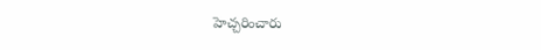హెచ్చరించారు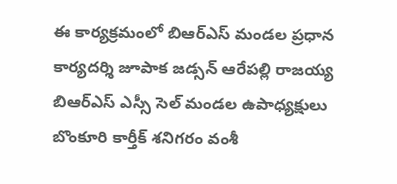ఈ కార్యక్రమంలో బిఆర్ఎస్ మండల ప్రధాన కార్యదర్శి జూపాక జడ్సన్ ఆరేపల్లి రాజయ్య బిఆర్ఎస్ ఎస్సీ సెల్ మండల ఉపాధ్యక్షులు బొంకూరి కార్తీక్ శనిగరం వంశీ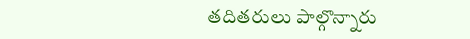తదితరులు పాల్గొన్నారు